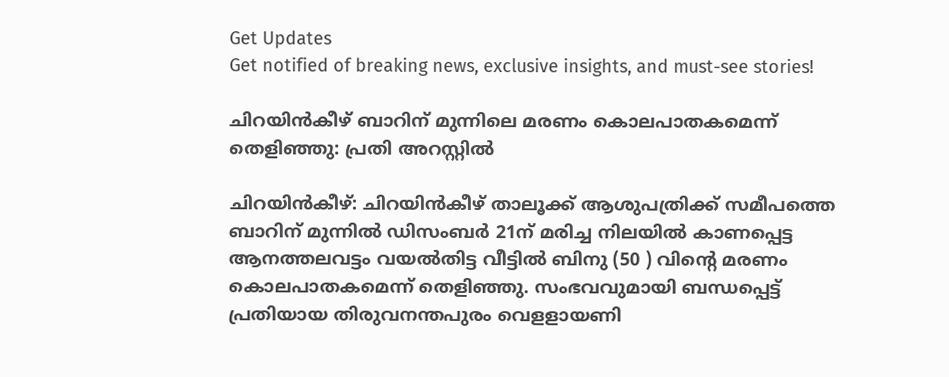Get Updates
Get notified of breaking news, exclusive insights, and must-see stories!

ചിറയിൻകീഴ് ബാറിന് മുന്നിലെ മരണം കൊലപാതകമെന്ന് തെളിഞ്ഞു: പ്രതി അറസ്റ്റിൽ

ചിറയിൻകീഴ്: ചിറയിൻകീഴ് താലൂക്ക് ആശുപത്രിക്ക് സമീപത്തെ ബാറിന് മുന്നിൽ ഡിസംബർ 21ന് മരിച്ച നിലയിൽ കാണപ്പെട്ട ആനത്തലവട്ടം വയൽതിട്ട വീട്ടിൽ ബിനു (50 ) വിന്റെ മരണം കൊലപാതകമെന്ന് തെളിഞ്ഞു. സംഭവവുമായി ബന്ധപ്പെട്ട് പ്രതിയായ തിരുവനന്തപുരം വെളളായണി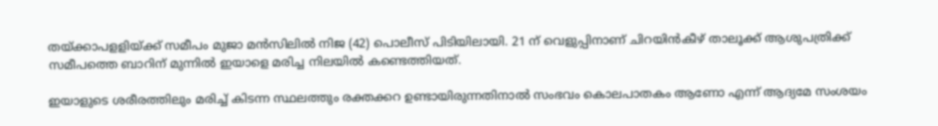തയ്ക്കാപളളിയ്ക്ക് സമീപം മുജാ മൻസിലിൽ നിജ (42) പൊലീസ് പിടിയിലായി. 21 ന് വെളുപ്പിനാണ് ചിറയിൻകീഴ് താലൂക്ക് ആശുപത്രിക്ക് സമീപത്തെ ബാറിന് മുന്നിൽ ഇയാളെ മരിച്ച നിലയിൽ കണ്ടെത്തിയത്.

ഇയാളുടെ ശരീരത്തിലും മരിച്ച് കിടന്ന സ്ഥലത്തും രക്തക്കറ ഉണ്ടായിരുന്നതിനാൽ സംഭവം കൊലപാതകം ആണോ എന്ന് ആദ്യമേ സംശയം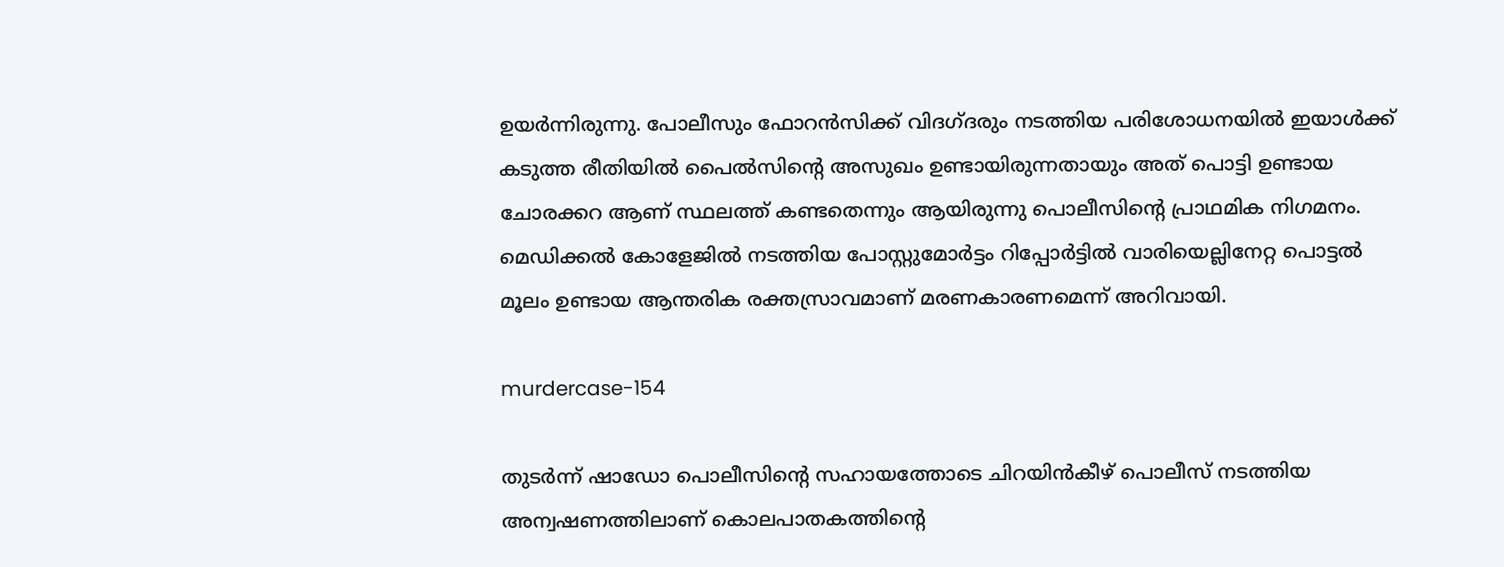ഉയർന്നിരുന്നു. പോലീസും ഫോറൻസിക്ക് വിദഗ്ദരും നടത്തിയ പരിശോധനയിൽ ഇയാൾക്ക് കടുത്ത രീതിയിൽ പൈൽസിന്റെ അസുഖം ഉണ്ടായിരുന്നതായും അത് പൊട്ടി ഉണ്ടായ ചോരക്കറ ആണ് സ്ഥലത്ത് കണ്ടതെന്നും ആയിരുന്നു പൊലീസിന്റെ പ്രാഥമിക നിഗമനം. മെഡിക്കൽ കോളേജിൽ നടത്തിയ പോസ്റ്റുമോർട്ടം റിപ്പോർട്ടിൽ വാരിയെല്ലിനേറ്റ പൊട്ടൽ മൂലം ഉണ്ടായ ആന്തരിക രക്തസ്രാവമാണ് മരണകാരണമെന്ന് അറിവായി.

murdercase-154

തുടർന്ന് ഷാഡോ പൊലീസിന്റെ സഹായത്തോടെ ചിറയിൻകീഴ് പൊലീസ് നടത്തിയ അന്വഷണത്തിലാണ് കൊലപാതകത്തിന്റെ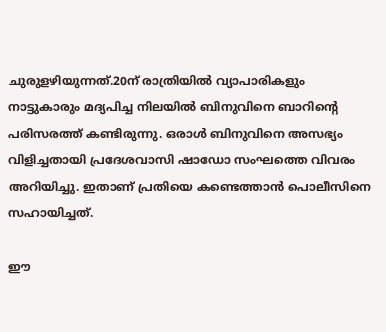ചുരുളഴിയുന്നത്.20ന് രാത്രിയിൽ വ്യാപാരികളും നാട്ടുകാരും മദ്യപിച്ച നിലയിൽ ബിനുവിനെ ബാറിന്റെ പരിസരത്ത് കണ്ടിരുന്നു. ഒരാൾ ബിനുവിനെ അസഭ്യം വിളിച്ചതായി പ്രദേശവാസി ഷാഡോ സംഘത്തെ വിവരം അറിയിച്ചു. ഇതാണ് പ്രതിയെ കണ്ടെത്താൻ പൊലീസിനെ സഹായിച്ചത്.

ഈ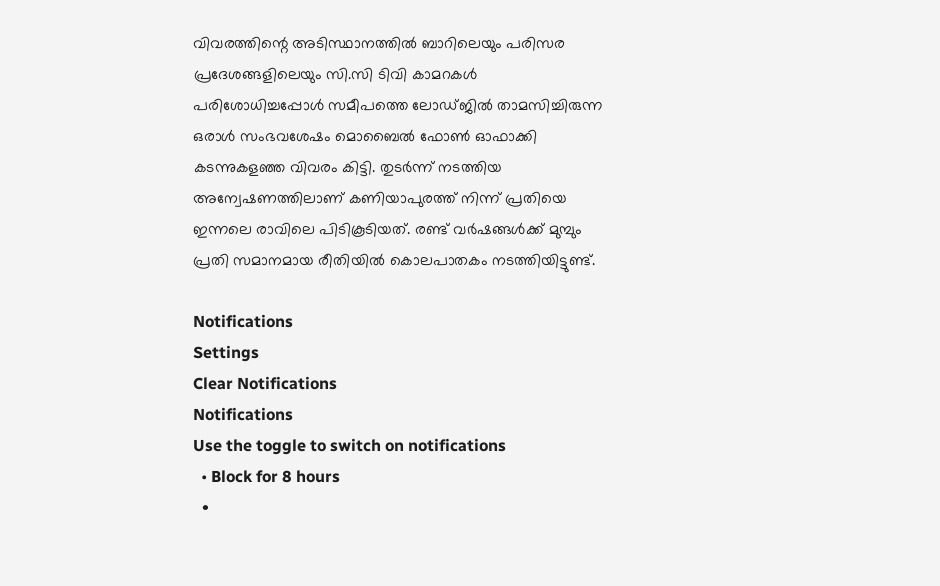വിവരത്തിന്റെ അടിസ്ഥാനത്തിൽ ബാറിലെയും പരിസര പ്രദേശങ്ങളിലെയും സി.സി ടിവി കാമറകൾ പരിശോധിച്ചപ്പോൾ സമീപത്തെ ലോഡ്‌ജിൽ താമസിച്ചിരുന്ന ഒരാൾ സംഭവശേഷം മൊബൈൽ ഫോൺ ഓഫാക്കി കടന്നുകളഞ്ഞ വിവരം കിട്ടി. തുടർന്ന് നടത്തിയ അന്വേഷണത്തിലാണ് കണിയാപുരത്ത് നിന്ന് പ്രതിയെ ഇന്നലെ രാവിലെ പിടികൂടിയത്. രണ്ട് വർഷങ്ങൾക്ക് മുമ്പും പ്രതി സമാനമായ രീതിയിൽ കൊലപാതകം നടത്തിയിട്ടുണ്ട്.

Notifications
Settings
Clear Notifications
Notifications
Use the toggle to switch on notifications
  • Block for 8 hours
  •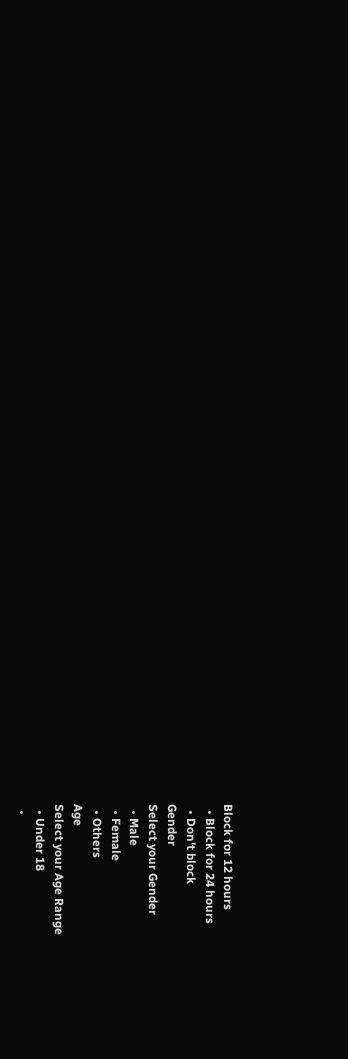Block for 12 hours
  • Block for 24 hours
  • Don't block
Gender
Select your Gender
  • Male
  • Female
  • Others
Age
Select your Age Range
  • Under 18
  •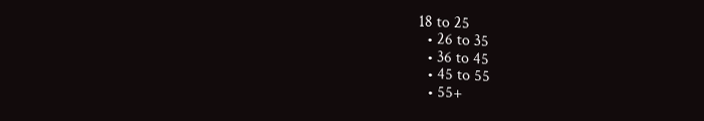18 to 25
  • 26 to 35
  • 36 to 45
  • 45 to 55
  • 55+